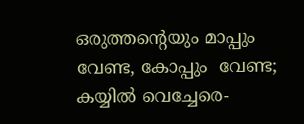ഒരുത്തന്റെയും മാപ്പും വേണ്ട, കോപ്പും  വേണ്ട; കയ്യില്‍ വെച്ചേരെ-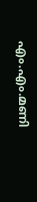എം.എം.മണി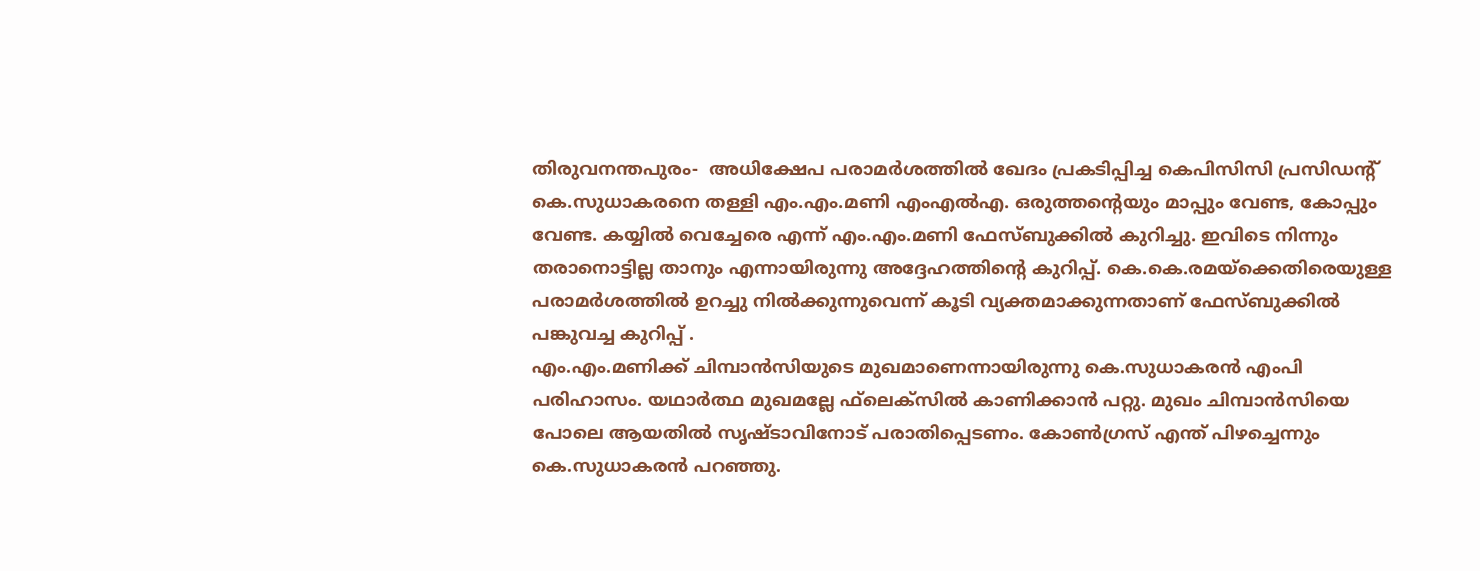തിരുവനന്തപുരം-  അധിക്ഷേപ പരാമര്‍ശത്തില്‍ ഖേദം പ്രകടിപ്പിച്ച കെപിസിസി പ്രസിഡന്റ് കെ.സുധാകരനെ തള്ളി എം.എം.മണി എംഎല്‍എ. ഒരുത്തന്റെയും മാപ്പും വേണ്ട, കോപ്പും വേണ്ട. കയ്യില്‍ വെച്ചേരെ എന്ന് എം.എം.മണി ഫേസ്ബുക്കില്‍ കുറിച്ചു. ഇവിടെ നിന്നും തരാനൊട്ടില്ല താനും എന്നായിരുന്നു അദ്ദേഹത്തിന്റെ കുറിപ്പ്. കെ.കെ.രമയ്‌ക്കെതിരെയുള്ള പരാമര്‍ശത്തില്‍ ഉറച്ചു നില്‍ക്കുന്നുവെന്ന് കൂടി വ്യക്തമാക്കുന്നതാണ് ഫേസ്ബുക്കില്‍ പങ്കുവച്ച കുറിപ്പ് .
എം.എം.മണിക്ക് ചിമ്പാന്‍സിയുടെ മുഖമാണെന്നായിരുന്നു കെ.സുധാകരന്‍ എംപി പരിഹാസം. യഥാര്‍ത്ഥ മുഖമല്ലേ ഫ്‌ലെക്‌സില്‍ കാണിക്കാന്‍ പറ്റു. മുഖം ചിമ്പാന്‍സിയെ പോലെ ആയതില്‍ സൃഷ്ടാവിനോട് പരാതിപ്പെടണം. കോണ്‍ഗ്രസ് എന്ത് പിഴച്ചെന്നും കെ.സുധാകരന്‍ പറഞ്ഞു.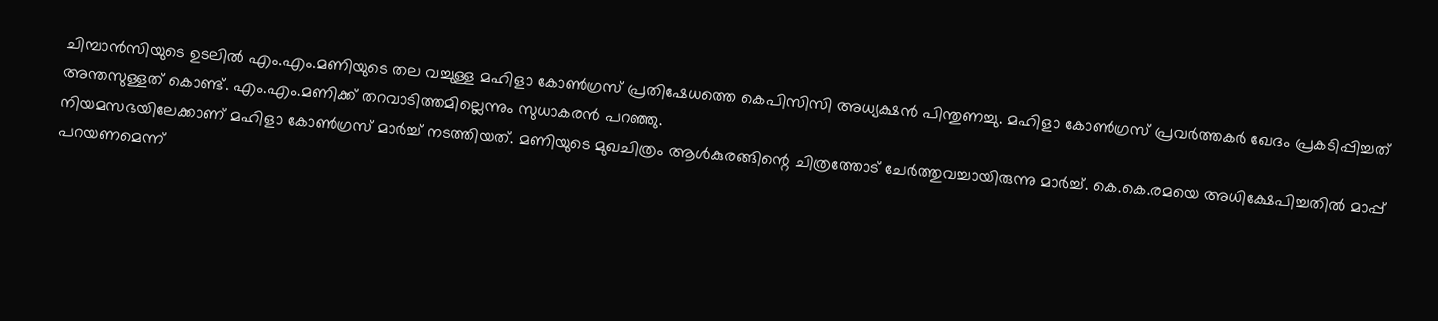ചിമ്പാന്‍സിയുടെ ഉടലില്‍ എം.എം.മണിയുടെ തല വച്ചുള്ള മഹിളാ കോണ്‍ഗ്രസ് പ്രതിഷേധത്തെ കെപിസിസി അധ്യക്ഷന്‍ പിന്തുണച്ചു. മഹിളാ കോണ്‍ഗ്രസ് പ്രവര്‍ത്തകര്‍ ഖേദം പ്രകടിപ്പിച്ചത് അന്തസുള്ളത് കൊണ്ട്. എം.എം.മണിക്ക് തറവാടിത്തമില്ലെന്നും സുധാകരന്‍ പറഞ്ഞു.
നിയമസഭയിലേക്കാണ് മഹിളാ കോണ്‍ഗ്രസ് മാര്‍ച്ച് നടത്തിയത്. മണിയുടെ മുഖചിത്രം ആള്‍കുരങ്ങിന്റെ ചിത്രത്തോട് ചേര്‍ത്തുവച്ചായിരുന്നു മാര്‍ച്ച്. കെ.കെ.രമയെ അധിക്ഷേപിച്ചതില്‍ മാപ്പ് പറയണമെന്ന്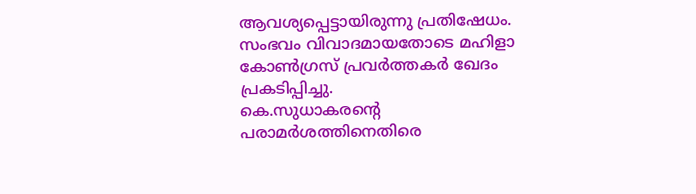ആവശ്യപ്പെട്ടായിരുന്നു പ്രതിഷേധം. സംഭവം വിവാദമായതോടെ മഹിളാ കോണ്‍ഗ്രസ് പ്രവര്‍ത്തകര്‍ ഖേദം പ്രകടിപ്പിച്ചു.
കെ.സുധാകരന്റെ പരാമര്‍ശത്തിനെതിരെ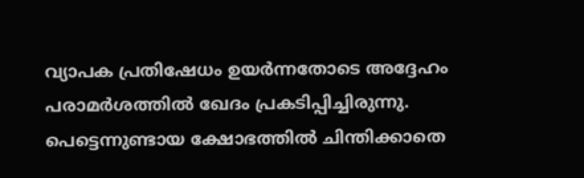വ്യാപക പ്രതിഷേധം ഉയര്‍ന്നതോടെ അദ്ദേഹം പരാമര്‍ശത്തില്‍ ഖേദം പ്രകടിപ്പിച്ചിരുന്നു. പെട്ടെന്നുണ്ടായ ക്ഷോഭത്തില്‍ ചിന്തിക്കാതെ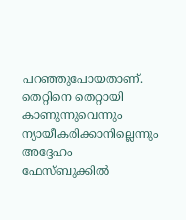പറഞ്ഞുപോയതാണ്. തെറ്റിനെ തെറ്റായി കാണുന്നുവെന്നും ന്യായീകരിക്കാനില്ലെന്നും അദ്ദേഹം ഫേസ്ബുക്കില്‍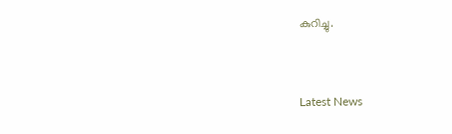കുറിച്ചു.


Latest News